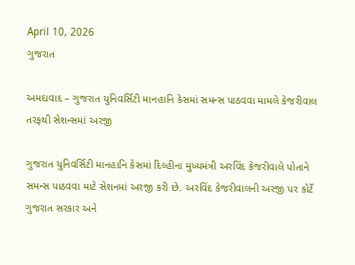April 10, 2026
ગુજરાત

અમદાવાદ – ગુજરાત યુનિવર્સિટી માનહાનિ કેસમાં સમન્સ પાઠવવા મામલે કેજરીવાલ તરફથી સેશન્સમાં અરજી

ગુજરાત યુનિવર્સિટી માનહાનિ કેસમાં દિલ્હીના મુખ્યમંત્રી અરવિંદ કેજરીવાલે પોતાને સમન્સ પાઠવવા માટે સેશનમાં અરજી કરી છે. અરવિંદ કેજરીવાલની અરજી પર કોર્ટે ગુજરાત સરકાર અને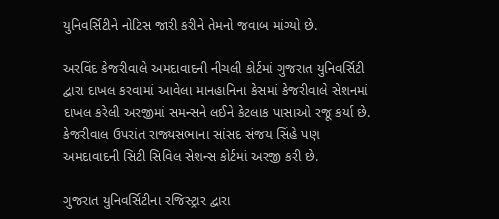યુનિવર્સિટીને નોટિસ જારી કરીને તેમનો જવાબ માંગ્યો છે.

અરવિંદ કેજરીવાલે અમદાવાદની નીચલી કોર્ટમાં ગુજરાત યુનિવર્સિટી દ્વારા દાખલ કરવામાં આવેલા માનહાનિના કેસમાં કેજરીવાલે સેશનમાં દાખલ કરેલી અરજીમાં સમન્સને લઈને કેટલાક પાસાઓ રજૂ કર્યા છે. કેજરીવાલ ઉપરાંત રાજ્યસભાના સાંસદ સંજય સિંહે પણ અમદાવાદની સિટી સિવિલ સેશન્સ કોર્ટમાં અરજી કરી છે.

ગુજરાત યુનિવર્સિટીના રજિસ્ટ્રાર દ્વારા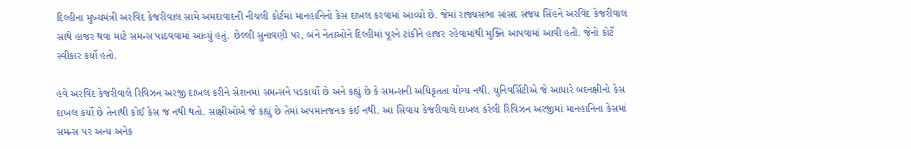દિલ્હીના મુખ્યમંત્રી અરવિંદ કેજરીવાલ સામે અમદાવાદની નીચલી કોર્ટમાં માનહાનિનો કેસ દાખલ કરવામાં આવ્યો છે. જેમાં રાજ્યસભા સાંસદ સંજય સિંહને અરવિંદ કેજરીવાલ સાથે હાજર થવા માટે સમન્સ પાઠવવામાં આવ્યું હતું. છેલ્લી સુનાવણી પર, બંને નેતાઓને દિલ્હીમાં પૂરને ટાંકીને હાજર રહેવામાંથી મુક્તિ આપવામાં આવી હતી. જેનો કોર્ટે સ્વીકાર કર્યો હતો.

હવે અરવિંદ કેજરીવાલે રિવિઝન અરજી દાખલ કરીને સેશનમાં સમન્સને પડકાર્યો છે અને કહ્યું છે કે સમન્સની અધિકૃતતા યોગ્ય નથી. યુનિવર્સિટીએ જે આધારે બદનક્ષીનો કેસ દાખલ કર્યો છે તેનાથી કોઈ કેસ જ નથી થતો. સાક્ષીઓએ જે કહ્યું છે તેમાં અપમાનજનક કંઈ નથી. આ સિવાય કેજરીવાલે દાખલ કરેલી રિવિઝન અરજીમાં માનહાનિના કેસમાં સમન્સ પર અન્ય અનેક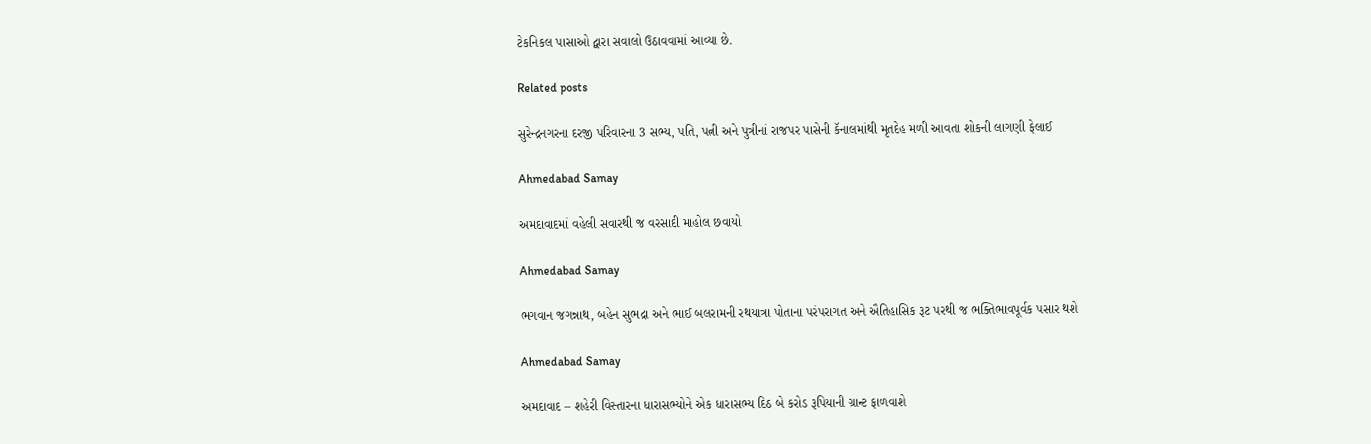ટેકનિકલ પાસાઓ દ્વારા સવાલો ઉઠાવવામાં આવ્યા છે.

Related posts

સુરેન્દ્રનગરના દરજી પરિવારના 3 સભ્ય, પતિ, પત્ની અને પુત્રીનાં રાજપર પાસેની કૅનાલમાંથી મૃતદેહ મળી આવતા શોકની લાગણી ફેલાઈ

Ahmedabad Samay

અમદાવાદમાં વહેલી સવારથી જ વરસાદી માહોલ છવાયો

Ahmedabad Samay

ભગવાન જગન્નાથ, બહેન સુભદ્રા અને ભાઈ બલરામની રથયાત્રા પોતાના પરંપરાગત અને ઐતિહાસિક રૂટ પરથી જ ભક્તિભાવપૂર્વક પસાર થશે

Ahmedabad Samay

અમદાવાદ – શહેરી વિસ્તારના ધારાસભ્યોને એક ધારાસભ્ય દિઠ બે કરોડ રૂપિયાની ગ્રાન્ટ ફાળવાશે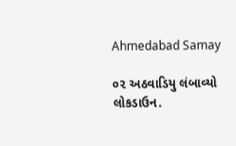Ahmedabad Samay

૦૨ અઠવાડિયુ લંબાવ્યો લોકડાઉન.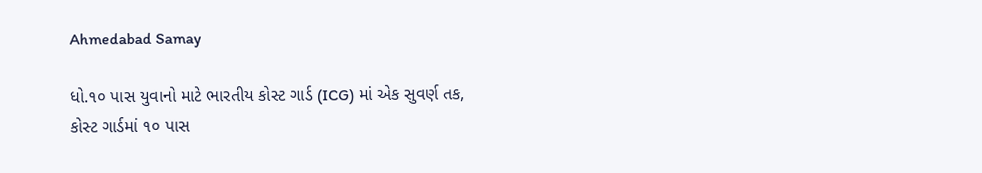Ahmedabad Samay

ધો.૧૦ પાસ યુવાનો માટે ભારતીય કોસ્ટ ગાર્ડ (ICG) માં એક સુવર્ણ તક, કોસ્ટ ગાર્ડમાં ૧૦ પાસ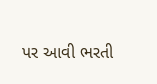પર આવી ભરતી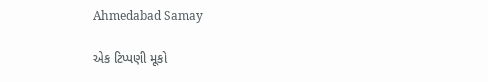Ahmedabad Samay

એક ટિપ્પણી મૂકો